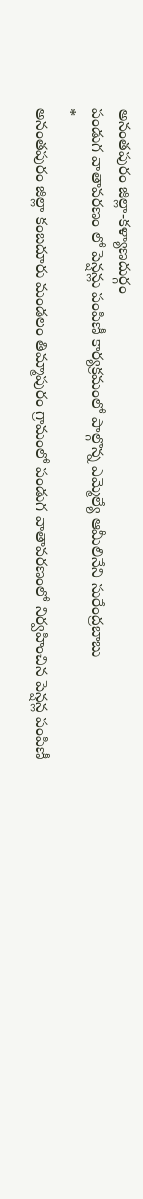అనంతపురం జిల్లా-కళ్యాణదుర్గం
పండుగ వాతావరణం లో పెన్షన్లు పంపిణీ కార్యక్రమంలో పాల్గొన్న ఎమ్మెల్యే ఆమీలినేని సురేంద్రబాబు
*
అనంతపురం జిల్లా కంబదూరు మండలం తిమ్మాపురం గ్రామంలో పండుగ వాతావరణంలో నిర్వహించిన పెన్షన్ల పంపిణీ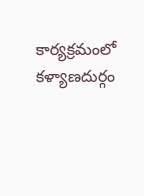కార్యక్రమంలో కళ్యాణదుర్గం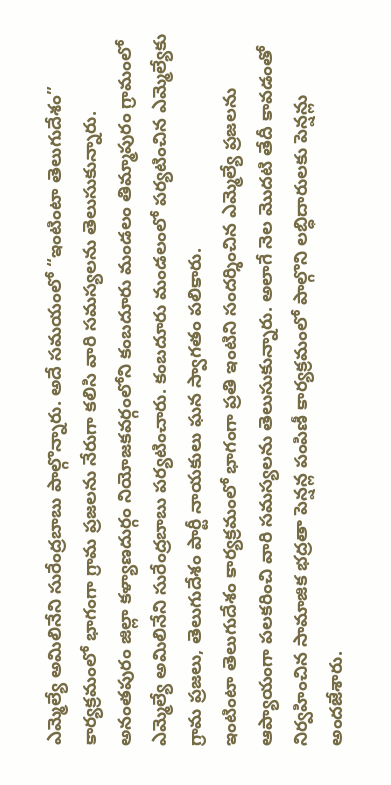ఎమ్మెల్యే అమిలినేని సురేంద్రబాబు పాల్గొన్నారు. అదే సమయంలో “ఇంటింటా తెలుగుదేశం” కార్యక్రమంలో భాగంగా గ్రామ ప్రజలను నేరుగా కలిసి వారి సమస్యలను తెలుసుకున్నారు.
అనంతపురం జిల్లా కళ్యాణదుర్గం నియోజకవర్గంలోని కంబదూరు మండలం తిమ్మాపురం గ్రామంలో ఎమ్మెల్యే అమిలినేని సురేంద్రబాబు పర్యటించారు. కంబదూరు మండలంలో పర్యటించిన ఎమ్మెల్యేకు గ్రామ ప్రజలు, తెలుగుదేశం పార్టీ నాయకులు ఘన స్వాగతం పలికారు.
ఇంటింటా తెలుగుదేశం కార్యక్రమంలో భాగంగా ప్రతి ఇంటిని సందర్శించిన ఎమ్మెల్యే ప్రజలను ఆప్యాయంగా పలకరించి వారి సమస్యలను తెలుసుకున్నారు. అలాగే నెల మొదటి తేదీ కావడంతో నిర్వహించిన సామాజిక భద్రతా పెన్షన్ల పంపిణీ కార్యక్రమంలో పాల్గొని లబ్ధిదారులకు పెన్షన్లు అందజేశారు.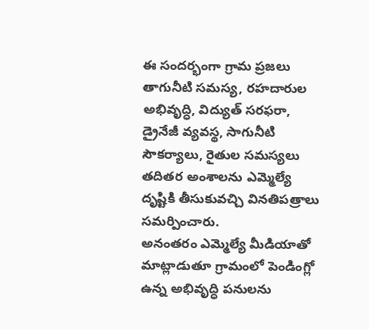ఈ సందర్భంగా గ్రామ ప్రజలు తాగునీటి సమస్య, రహదారుల అభివృద్ధి, విద్యుత్ సరఫరా, డ్రైనేజీ వ్యవస్థ, సాగునీటి సౌకర్యాలు, రైతుల సమస్యలు తదితర అంశాలను ఎమ్మెల్యే దృష్టికి తీసుకువచ్చి వినతిపత్రాలు సమర్పించారు.
అనంతరం ఎమ్మెల్యే మీడియాతో మాట్లాడుతూ గ్రామంలో పెండింగ్లో ఉన్న అభివృద్ధి పనులను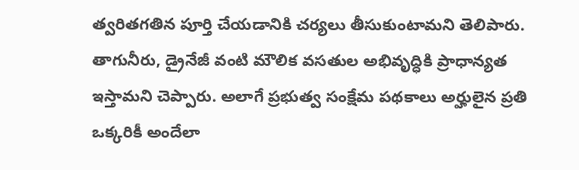త్వరితగతిన పూర్తి చేయడానికి చర్యలు తీసుకుంటామని తెలిపారు. తాగునీరు, డ్రైనేజీ వంటి మౌలిక వసతుల అభివృద్ధికి ప్రాధాన్యత ఇస్తామని చెప్పారు. అలాగే ప్రభుత్వ సంక్షేమ పథకాలు అర్హులైన ప్రతి ఒక్కరికీ అందేలా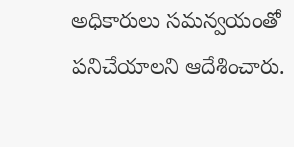అధికారులు సమన్వయంతో పనిచేయాలని ఆదేశించారు.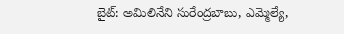బైట్: అమిలినేని సురేంద్రబాబు, ఎమ్మెల్యే,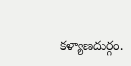కళ్యాణదుర్గం.